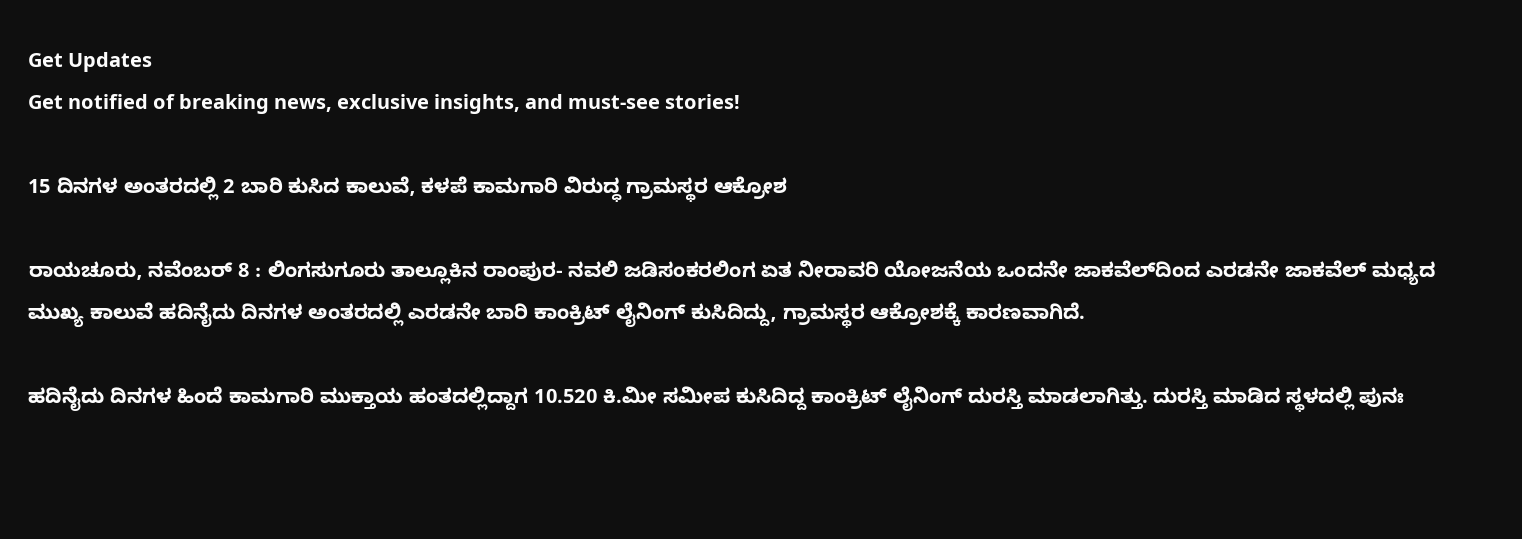Get Updates
Get notified of breaking news, exclusive insights, and must-see stories!

15 ದಿನಗಳ ಅಂತರದಲ್ಲಿ 2 ಬಾರಿ ಕುಸಿದ ಕಾಲುವೆ, ಕಳಪೆ ಕಾಮಗಾರಿ ವಿರುದ್ಧ ಗ್ರಾಮಸ್ಥರ ಆಕ್ರೋಶ

ರಾಯಚೂರು, ನವೆಂಬರ್ 8 : ಲಿಂಗಸುಗೂರು ತಾಲ್ಲೂಕಿನ ರಾಂಪುರ- ನವಲಿ ಜಡಿಸಂಕರಲಿಂಗ ಏತ ನೀರಾವರಿ ಯೋಜನೆಯ ಒಂದನೇ ಜಾಕವೆಲ್‌ದಿಂದ ಎರಡನೇ ಜಾಕವೆಲ್‍ ಮಧ್ಯದ ಮುಖ್ಯ ಕಾಲುವೆ ಹದಿನೈದು ದಿನಗಳ ಅಂತರದಲ್ಲಿ ಎರಡನೇ ಬಾರಿ ಕಾಂಕ್ರಿಟ್‍ ಲೈನಿಂಗ್‍ ಕುಸಿದಿದ್ದು, ಗ್ರಾಮಸ್ಥರ ಆಕ್ರೋಶಕ್ಕೆ ಕಾರಣವಾಗಿದೆ.

ಹದಿನೈದು ದಿನಗಳ ಹಿಂದೆ ಕಾಮಗಾರಿ ಮುಕ್ತಾಯ ಹಂತದಲ್ಲಿದ್ದಾಗ 10.520 ಕಿ.ಮೀ ಸಮೀಪ ಕುಸಿದಿದ್ದ ಕಾಂಕ್ರಿಟ್‍ ಲೈನಿಂಗ್‍ ದುರಸ್ತಿ ಮಾಡಲಾಗಿತ್ತು. ದುರಸ್ತಿ ಮಾಡಿದ ಸ್ಥಳದಲ್ಲಿ ಪುನಃ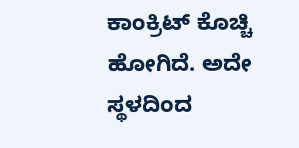ಕಾಂಕ್ರಿಟ್‍ ಕೊಚ್ಚಿ ಹೋಗಿದೆ. ಅದೇ ಸ್ಥಳದಿಂದ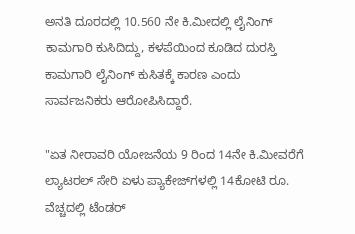ಅನತಿ ದೂರದಲ್ಲಿ 10.560 ನೇ ಕಿ.ಮೀದಲ್ಲಿ ಲೈನಿಂಗ್‍ ಕಾಮಗಾರಿ ಕುಸಿದಿದ್ದು, ಕಳಪೆಯಿಂದ ಕೂಡಿದ ದುರಸ್ತಿ ಕಾಮಗಾರಿ ಲೈನಿಂಗ್‌ ಕುಸಿತಕ್ಕೆ ಕಾರಣ ಎಂದು ಸಾರ್ವಜನಿಕರು ಆರೋಪಿಸಿದ್ದಾರೆ.

"ಏತ ನೀರಾವರಿ ಯೋಜನೆಯ 9 ರಿಂದ 14ನೇ ಕಿ.ಮೀವರೆಗೆ ಲ್ಯಾಟರಲ್‍ ಸೇರಿ ಏಳು ಪ್ಯಾಕೇಜ್‌ಗಳಲ್ಲಿ 14ಕೋಟಿ ರೂ. ವೆಚ್ಚದಲ್ಲಿ ಟೆಂಡರ್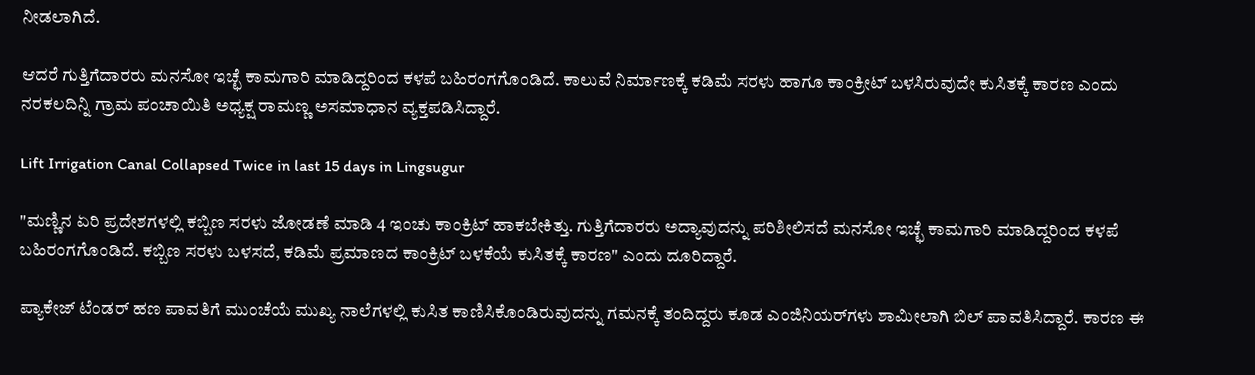ನೀಡಲಾಗಿದೆ.

ಆದರೆ ಗುತ್ತಿಗೆದಾರರು ಮನಸೋ ಇಚ್ಛೆ ಕಾಮಗಾರಿ ಮಾಡಿದ್ದರಿಂದ ಕಳಪೆ ಬಹಿರಂಗಗೊಂಡಿದೆ. ಕಾಲುವೆ ನಿರ್ಮಾಣಕ್ಕೆ ಕಡಿಮೆ ಸರಳು ಹಾಗೂ ಕಾಂಕ್ರೀಟ್ ಬಳಸಿರುವುದೇ ಕುಸಿತಕ್ಕೆ ಕಾರಣ ಎಂದು ನರಕಲದಿನ್ನಿ ಗ್ರಾಮ ಪಂಚಾಯಿತಿ ಅಧ್ಯಕ್ಷ ರಾಮಣ್ಣ ಅಸಮಾಧಾನ ವ್ಯಕ್ತಪಡಿಸಿದ್ದಾರೆ.

Lift Irrigation Canal Collapsed Twice in last 15 days in Lingsugur

"ಮಣ್ಣಿನ ಏರಿ ಪ್ರದೇಶಗಳಲ್ಲಿ ಕಬ್ಬಿಣ ಸರಳು ಜೋಡಣೆ ಮಾಡಿ 4 ಇಂಚು ಕಾಂಕ್ರಿಟ್‍ ಹಾಕಬೇಕಿತ್ತು. ಗುತ್ತಿಗೆದಾರರು ಅದ್ಯಾವುದನ್ನು ಪರಿಶೀಲಿಸದೆ ಮನಸೋ ಇಚ್ಛೆ ಕಾಮಗಾರಿ ಮಾಡಿದ್ದರಿಂದ ಕಳಪೆ ಬಹಿರಂಗಗೊಂಡಿದೆ. ಕಬ್ಬಿಣ ಸರಳು ಬಳಸದೆ, ಕಡಿಮೆ ಪ್ರಮಾಣದ ಕಾಂಕ್ರಿಟ್‍ ಬಳಕೆಯೆ ಕುಸಿತಕ್ಕೆ ಕಾರಣ" ಎಂದು ದೂರಿದ್ದಾರೆ.

ಪ್ಯಾಕೇಜ್‍ ಟೆಂಡರ್ ಹಣ ಪಾವತಿಗೆ ಮುಂಚೆಯೆ ಮುಖ್ಯ ನಾಲೆಗಳಲ್ಲಿ ಕುಸಿತ ಕಾಣಿಸಿಕೊಂಡಿರುವುದನ್ನು ಗಮನಕ್ಕೆ ತಂದಿದ್ದರು ಕೂಡ ಎಂಜಿನಿಯರ್‌ಗಳು ಶಾಮೀಲಾಗಿ ಬಿಲ್‍ ಪಾವತಿಸಿದ್ದಾರೆ. ಕಾರಣ ಈ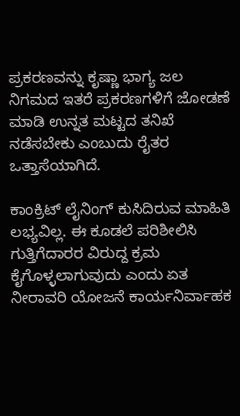ಪ್ರಕರಣವನ್ನು ಕೃಷ್ಣಾ ಭಾಗ್ಯ ಜಲ ನಿಗಮದ ಇತರೆ ಪ್ರಕರಣಗಳಿಗೆ ಜೋಡಣೆ ಮಾಡಿ ಉನ್ನತ ಮಟ್ಟದ ತನಿಖೆ ನಡೆಸಬೇಕು ಎಂಬುದು ರೈತರ ಒತ್ತಾಸೆಯಾಗಿದೆ.

ಕಾಂಕ್ರಿಟ್‍ ಲೈನಿಂಗ್‍ ಕುಸಿದಿರುವ ಮಾಹಿತಿ ಲಭ್ಯವಿಲ್ಲ. ಈ ಕೂಡಲೆ ಪರಿಶೀಲಿಸಿ ಗುತ್ತಿಗೆದಾರರ ವಿರುದ್ದ ಕ್ರಮ ಕೈಗೊಳ್ಳಲಾಗುವುದು ಎಂದು ಏತ ನೀರಾವರಿ ಯೋಜನೆ ಕಾರ್ಯನಿರ್ವಾಹಕ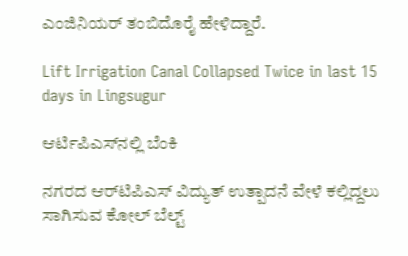ಎಂಜಿನಿಯರ್ ತಂಬಿದೊರೈ ಹೇಳಿದ್ದಾರೆ.

Lift Irrigation Canal Collapsed Twice in last 15 days in Lingsugur

ಆರ್ಟಿಪಿಎಸ್‌ನಲ್ಲಿ ಬೆಂಕಿ

ನಗರದ ಆರ್‌ಟಿಪಿಎಸ್‌ ವಿದ್ಯುತ್‌ ಉತ್ಪಾದನೆ ವೇಳೆ ಕಲ್ಲಿದ್ದಲು ಸಾಗಿಸುವ ಕೋಲ್‌ ಬೆಲ್ಟ್‌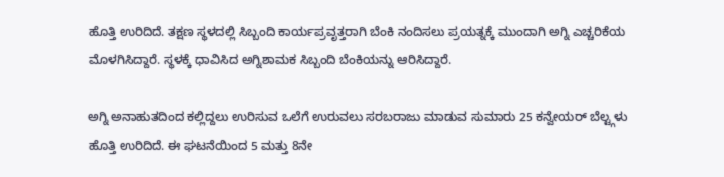ಹೊತ್ತಿ ಉರಿದಿದೆ. ತಕ್ಷಣ ಸ್ಥಳದಲ್ಲಿ ಸಿಬ್ಬಂದಿ ಕಾರ್ಯಪ್ರವೃತ್ತರಾಗಿ ಬೆಂಕಿ ನಂದಿಸಲು ಪ್ರಯತ್ನಕ್ಕೆ ಮುಂದಾಗಿ ಅಗ್ನಿ ಎಚ್ಚರಿಕೆಯ ಮೊಳಗಿಸಿದ್ದಾರೆ. ಸ್ಥಳಕ್ಕೆ ಧಾವಿಸಿದ ಅಗ್ನಿಶಾಮಕ ಸಿಬ್ಬಂದಿ ಬೆಂಕಿಯನ್ನು ಆರಿಸಿದ್ದಾರೆ.

ಅಗ್ನಿ ಅನಾಹುತದಿಂದ ಕಲ್ಲಿದ್ದಲು ಉರಿಸುವ ಒಲೆಗೆ ಉರುವಲು ಸರಬರಾಜು ಮಾಡುವ ಸುಮಾರು 25 ಕನ್ವೇಯರ್ ಬೆಲ್ಟ್ಗಳು ಹೊತ್ತಿ ಉರಿದಿದೆ. ಈ ಘಟನೆಯಿಂದ 5 ಮತ್ತು 8ನೇ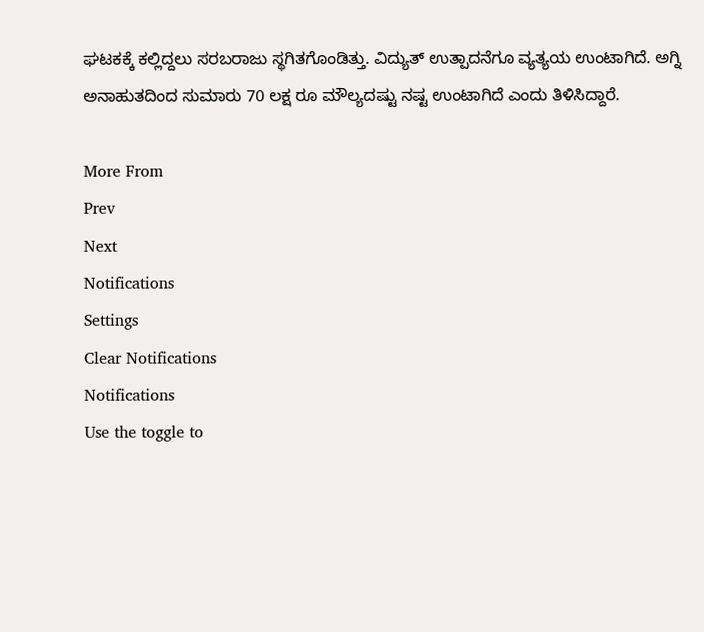ಘಟಕಕ್ಕೆ ಕಲ್ಲಿದ್ದಲು ಸರಬರಾಜು ಸ್ಥಗಿತಗೊಂಡಿತ್ತು. ವಿದ್ಯುತ್ ಉತ್ಪಾದನೆಗೂ ವ್ಯತ್ಯಯ ಉಂಟಾಗಿದೆ. ಅಗ್ನಿ ಅನಾಹುತದಿಂದ ಸುಮಾರು 70 ಲಕ್ಷ ರೂ ಮೌಲ್ಯದಷ್ಟು ನಷ್ಟ ಉಂಟಾಗಿದೆ ಎಂದು ತಿಳಿಸಿದ್ದಾರೆ.

More From
Prev
Next
Notifications
Settings
Clear Notifications
Notifications
Use the toggle to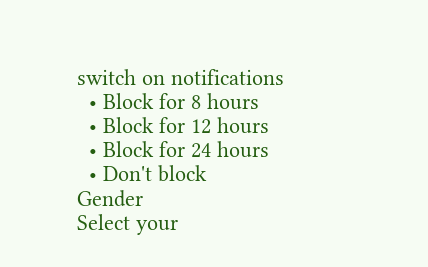switch on notifications
  • Block for 8 hours
  • Block for 12 hours
  • Block for 24 hours
  • Don't block
Gender
Select your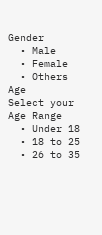Gender
  • Male
  • Female
  • Others
Age
Select your Age Range
  • Under 18
  • 18 to 25
  • 26 to 35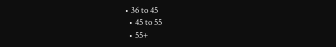• 36 to 45
  • 45 to 55
  • 55+